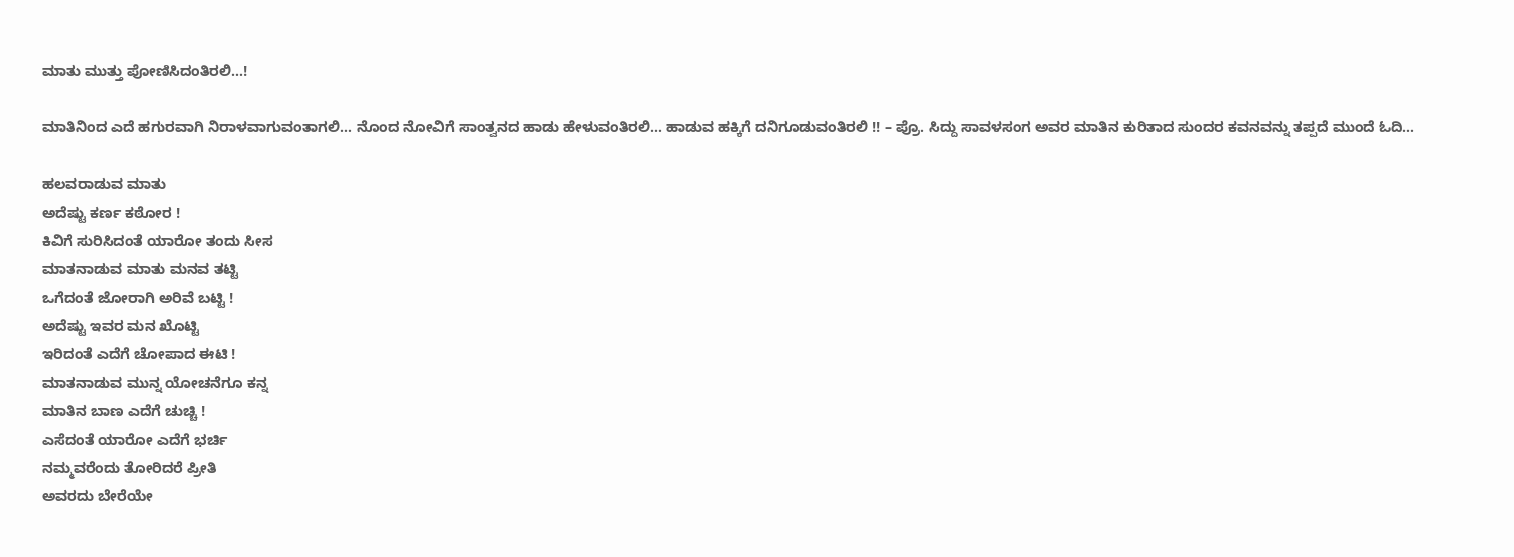ಮಾತು ಮುತ್ತು ಪೋಣಿಸಿದಂತಿರಲಿ…!

ಮಾತಿನಿಂದ ಎದೆ ಹಗುರವಾಗಿ ನಿರಾಳವಾಗುವಂತಾಗಲಿ… ನೊಂದ ನೋವಿಗೆ ಸಾಂತ್ವನದ ಹಾಡು ಹೇಳುವಂತಿರಲಿ… ಹಾಡುವ ಹಕ್ಕಿಗೆ ದನಿಗೂಡುವಂತಿರಲಿ !! – ಪ್ರೊ. ಸಿದ್ದು ಸಾವಳಸಂಗ ಅವರ ಮಾತಿನ ಕುರಿತಾದ ಸುಂದರ ಕವನವನ್ನು ತಪ್ಪದೆ ಮುಂದೆ ಓದಿ…

ಹಲವರಾಡುವ ಮಾತು
ಅದೆಷ್ಟು ಕರ್ಣ ಕಠೋರ !
ಕಿವಿಗೆ ಸುರಿಸಿದಂತೆ ಯಾರೋ ತಂದು ಸೀಸ
ಮಾತನಾಡುವ ಮಾತು ಮನವ ತಟ್ಟಿ
ಒಗೆದಂತೆ ಜೋರಾಗಿ ಅರಿವೆ ಬಟ್ಟಿ !
ಅದೆಷ್ಟು ಇವರ ಮನ ಖೊಟ್ಟಿ
ಇರಿದಂತೆ ಎದೆಗೆ ಚೋಪಾದ ಈಟಿ !
ಮಾತನಾಡುವ ಮುನ್ನ ಯೋಚನೆಗೂ ಕನ್ನ
ಮಾತಿನ ಬಾಣ ಎದೆಗೆ ಚುಚ್ಚಿ !
ಎಸೆದಂತೆ ಯಾರೋ ಎದೆಗೆ ಭರ್ಚಿ
ನಮ್ಮವರೆಂದು ತೋರಿದರೆ ಪ್ರೀತಿ
ಅವರದು ಬೇರೆಯೇ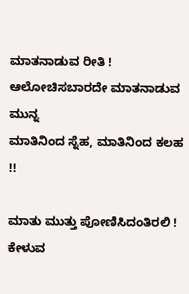ಮಾತನಾಡುವ ರೀತಿ !
ಆಲೋಚಿಸಬಾರದೇ ಮಾತನಾಡುವ ಮುನ್ನ
ಮಾತಿನಿಂದ ಸ್ನೆಹ, ಮಾತಿನಿಂದ ಕಲಹ !!

ಮಾತು ಮುತ್ತು ಪೋಣಿಸಿದಂತಿರಲಿ !
ಕೇಳುವ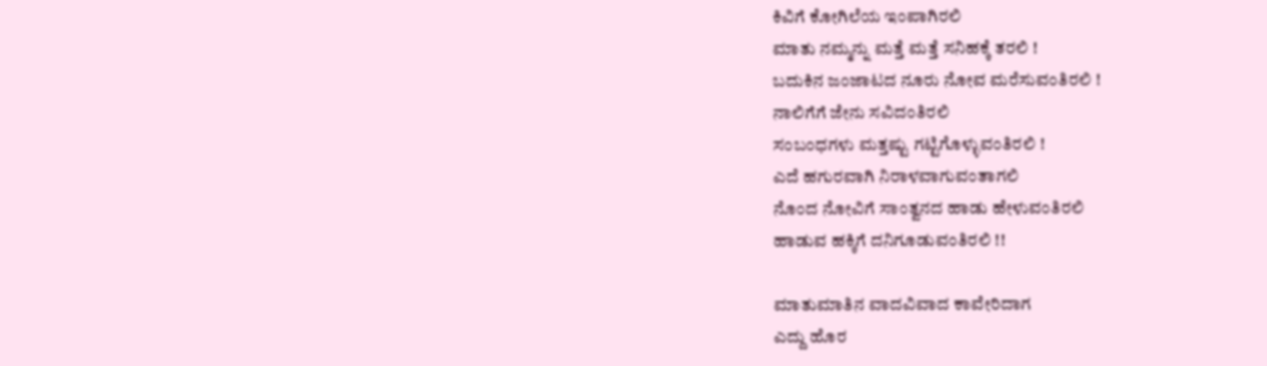ಕಿವಿಗೆ ಕೋಗಿಲೆಯ ಇಂಪಾಗಿರಲಿ
ಮಾತು ನಮ್ಮನ್ನು ಮತ್ತೆ ಮತ್ತೆ ಸನಿಹಕ್ಕೆ ತರಲಿ !
ಬದುಕಿನ ಜಂಜಾಟದ ನೂರು ನೋವ ಮರೆಸುವಂತಿರಲಿ !
ನಾಲಿಗೆಗೆ ಜೇನು ಸವಿದಂತಿರಲಿ
ಸಂಬಂಧಗಳು ಮತ್ತಷ್ಟು ಗಟ್ಟಿಗೊಳ್ಳುವಂತಿರಲಿ !
ಎದೆ ಹಗುರವಾಗಿ ನಿರಾಳವಾಗುವಂತಾಗಲಿ
ನೊಂದ ನೋವಿಗೆ ಸಾಂತ್ವನದ ಹಾಡು ಹೇಳುವಂತಿರಲಿ
ಹಾಡುವ ಹಕ್ಕಿಗೆ ದನಿಗೂಡುವಂತಿರಲಿ !!

ಮಾತುಮಾತಿನ ವಾದವಿವಾದ ಕಾವೇರಿದಾಗ
ಎದ್ದು ಹೊರ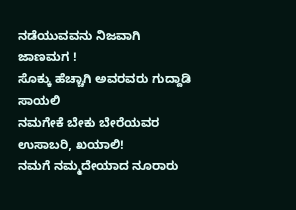ನಡೆಯುವವನು ನಿಜವಾಗಿ ಜಾಣಮಗ !
ಸೊಕ್ಕು ಹೆಚ್ಚಾಗಿ ಅವರವರು ಗುದ್ದಾಡಿ ಸಾಯಲಿ
ನಮಗೇಕೆ ಬೇಕು ಬೇರೆಯವರ ಉಸಾಬರಿ, ಖಯಾಲಿ!
ನಮಗೆ ನಮ್ಮದೇಯಾದ ನೂರಾರು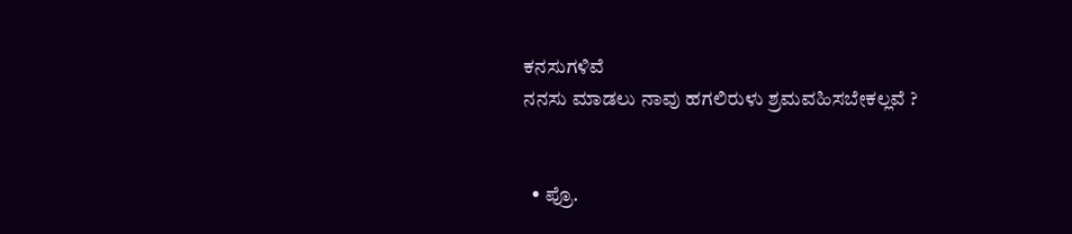ಕನಸುಗಳಿವೆ
ನನಸು ಮಾಡಲು ನಾವು ಹಗಲಿರುಳು ಶ್ರಮವಹಿಸಬೇಕಲ್ಲವೆ ?


  • ಪ್ರೊ.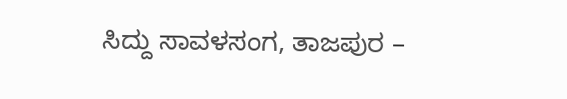ಸಿದ್ದು ಸಾವಳಸಂಗ, ತಾಜಪುರ –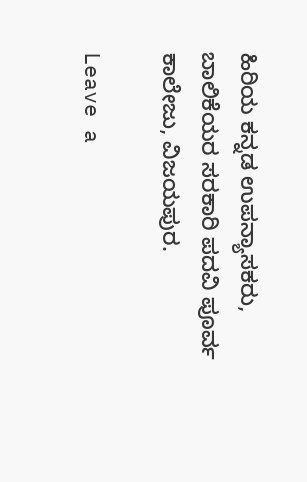ಹಿರಿಯ ಕನ್ನಡ ಉಪನ್ಯಾಸಕರು, ಬಾಲಿಕೆಯರ ಸರಕಾರಿ ಪದವಿ ಪೂರ್ವ ಕಾಲೇಜು, ವಿಜಯಪುರ.

Leave a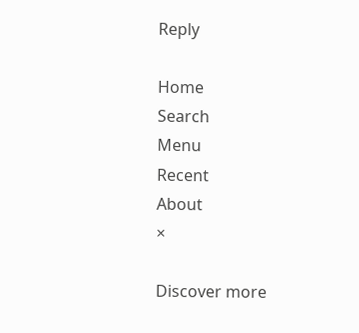Reply

Home
Search
Menu
Recent
About
×

Discover more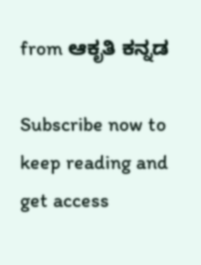from ಆಕೃತಿ ಕನ್ನಡ

Subscribe now to keep reading and get access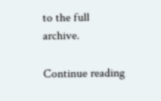to the full archive.

Continue reading